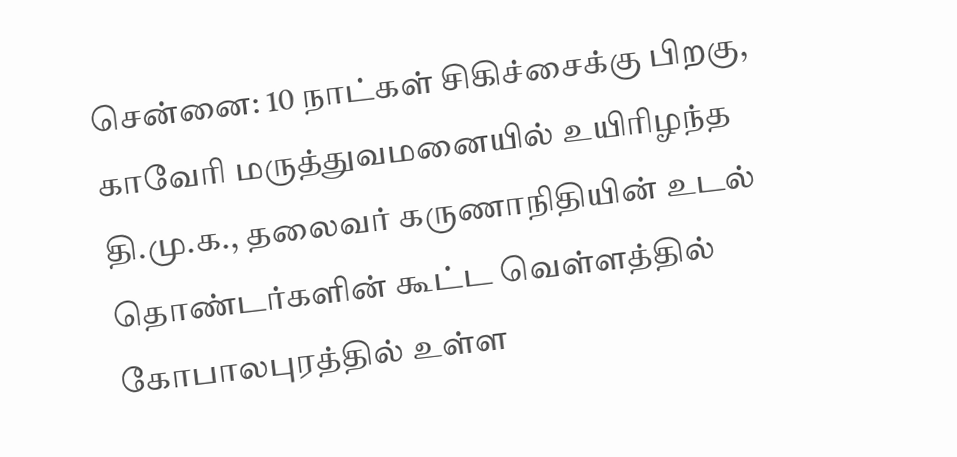சென்னை: 10 நாட்கள் சிகிச்சைக்கு பிறகு, காவேரி மருத்துவமனையில் உயிரிழந்த தி.மு.க., தலைவர் கருணாநிதியின் உடல் தொண்டர்களின் கூட்ட வெள்ளத்தில் கோபாலபுரத்தில் உள்ள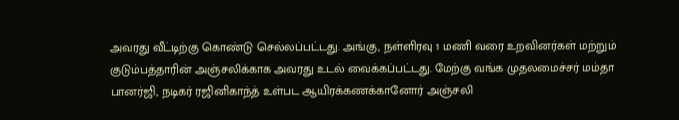அவரது வீட்டிற்கு கொண்டு செல்லப்பட்டது. அங்கு, நள்ளிரவு 1 மணி வரை உறவினர்கள் மற்றும் குடும்பத்தாரின் அஞ்சலிக்காக அவரது உடல் வைக்கப்பட்டது. மேற்கு வங்க முதலமைச்சர் மம்தா பானர்ஜி, நடிகர் ரஜினிகாந்த் உள்பட ஆயிரக்கணக்கானோர் அஞ்சலி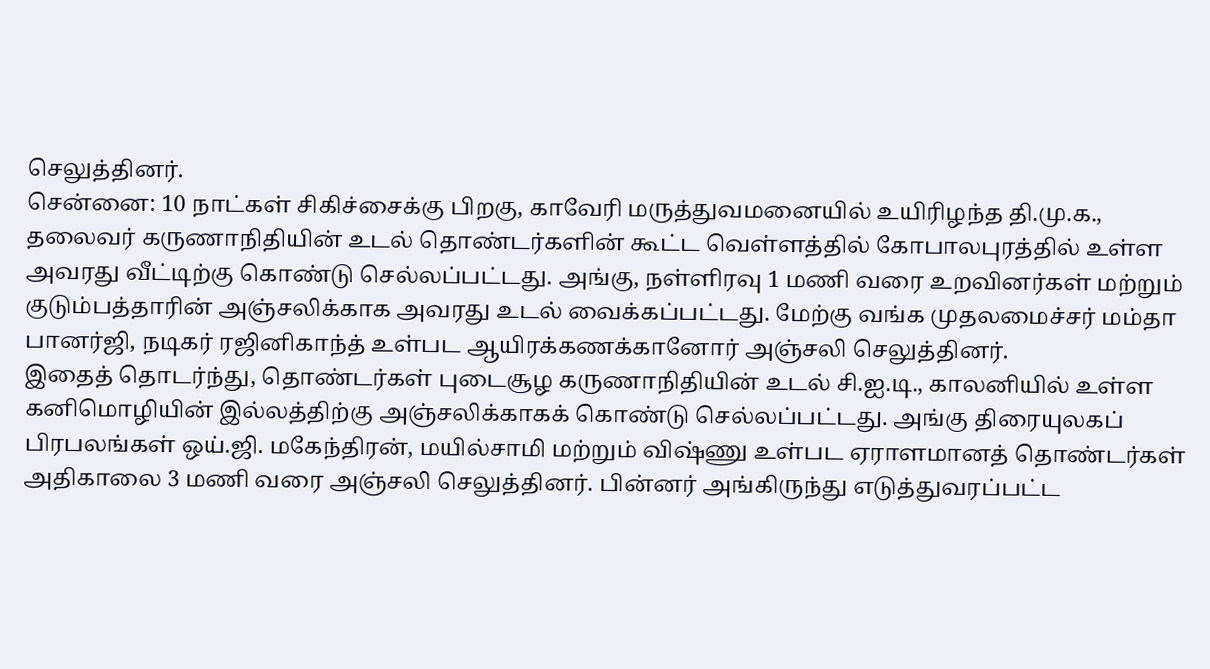செலுத்தினர்.
சென்னை: 10 நாட்கள் சிகிச்சைக்கு பிறகு, காவேரி மருத்துவமனையில் உயிரிழந்த தி.மு.க., தலைவர் கருணாநிதியின் உடல் தொண்டர்களின் கூட்ட வெள்ளத்தில் கோபாலபுரத்தில் உள்ள அவரது வீட்டிற்கு கொண்டு செல்லப்பட்டது. அங்கு, நள்ளிரவு 1 மணி வரை உறவினர்கள் மற்றும் குடும்பத்தாரின் அஞ்சலிக்காக அவரது உடல் வைக்கப்பட்டது. மேற்கு வங்க முதலமைச்சர் மம்தா பானர்ஜி, நடிகர் ரஜினிகாந்த் உள்பட ஆயிரக்கணக்கானோர் அஞ்சலி செலுத்தினர்.
இதைத் தொடர்ந்து, தொண்டர்கள் புடைசூழ கருணாநிதியின் உடல் சி.ஐ.டி., காலனியில் உள்ள கனிமொழியின் இல்லத்திற்கு அஞ்சலிக்காகக் கொண்டு செல்லப்பட்டது. அங்கு திரையுலகப் பிரபலங்கள் ஒய்.ஜி. மகேந்திரன், மயில்சாமி மற்றும் விஷ்ணு உள்பட ஏராளமானத் தொண்டர்கள் அதிகாலை 3 மணி வரை அஞ்சலி செலுத்தினர். பின்னர் அங்கிருந்து எடுத்துவரப்பட்ட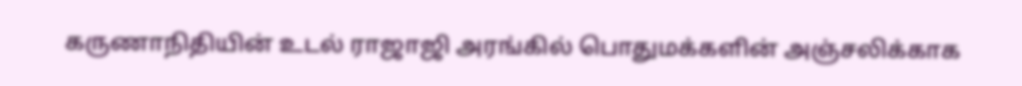கருணாநிதியின் உடல் ராஜாஜி அரங்கில் பொதுமக்களின் அஞ்சலிக்காக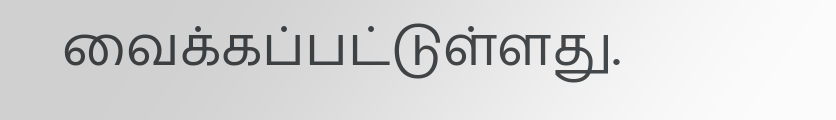வைக்கப்பட்டுள்ளது.